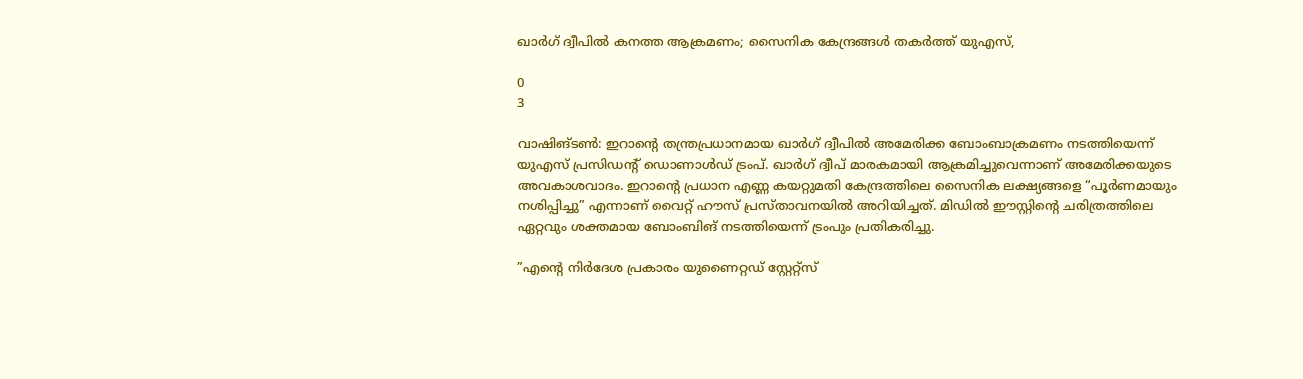ഖാർഗ് ദ്വീപിൽ കനത്ത ആക്രമണം; സൈനിക കേന്ദ്രങ്ങൾ തകർത്ത് യുഎസ്,

0
3

വാഷിങ്‌ടണ്‍: ഇറാൻ്റെ തന്ത്രപ്രധാനമായ ഖാർഗ് ദ്വീപിൽ അമേരിക്ക ബോംബാക്രമണം നടത്തിയെന്ന് യുഎസ് പ്രസിഡൻ്റ് ഡൊണാൾഡ് ട്രംപ്. ഖാർഗ് ദ്വീപ് മാരകമായി ആക്രമിച്ചുവെന്നാണ് അമേരിക്കയുടെ അവകാശവാദം. ഇറാൻ്റെ പ്രധാന എണ്ണ കയറ്റുമതി കേന്ദ്രത്തിലെ സൈനിക ലക്ഷ്യങ്ങളെ “പൂർണമായും നശിപ്പിച്ചു” എന്നാണ് വൈറ്റ് ഹൗസ് പ്രസ്‌താവനയിൽ അറിയിച്ചത്. മിഡിൽ ഈസ്റ്റിൻ്റെ ചരിത്രത്തിലെ ഏറ്റവും ശക്തമായ ബോംബിങ് നടത്തിയെന്ന് ട്രംപും പ്രതികരിച്ചു.

”എൻ്റെ നിർദേശ പ്രകാരം യുണൈറ്റഡ് സ്റ്റേറ്റ്സ്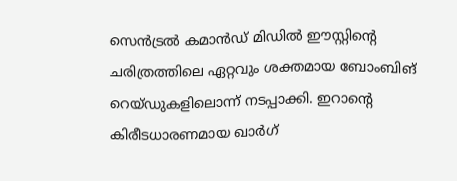സെൻട്രൽ കമാൻഡ് മിഡിൽ ഈസ്റ്റിൻ്റെ ചരിത്രത്തിലെ ഏറ്റവും ശക്തമായ ബോംബിങ് റെയ്‌ഡുകളിലൊന്ന് നടപ്പാക്കി. ഇറാൻ്റെ കിരീടധാരണമായ ഖാർഗ്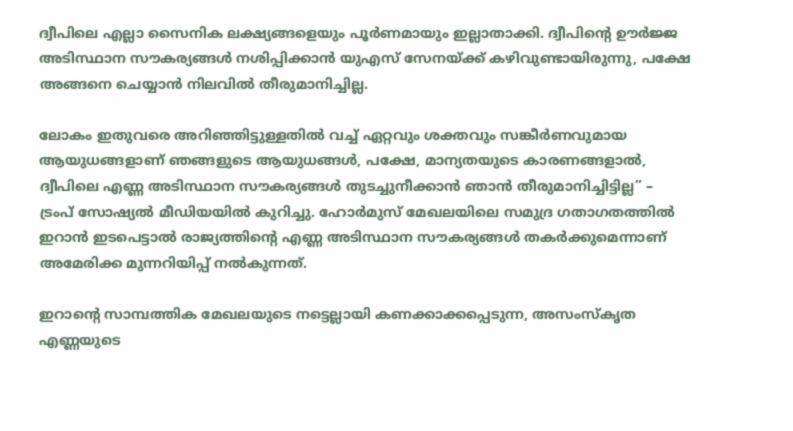ദ്വീപിലെ എല്ലാ സൈനിക ലക്ഷ്യങ്ങളെയും പൂർണമായും ഇല്ലാതാക്കി. ദ്വീപിൻ്റെ ഊർജ്ജ അടിസ്ഥാന സൗകര്യങ്ങൾ നശിപ്പിക്കാൻ യുഎസ് സേനയ്ക്ക് കഴിവുണ്ടായിരുന്നു, പക്ഷേ അങ്ങനെ ചെയ്യാൻ നിലവിൽ തീരുമാനിച്ചില്ല.

ലോകം ഇതുവരെ അറിഞ്ഞിട്ടുള്ളതിൽ വച്ച് ഏറ്റവും ശക്തവും സങ്കീർണവുമായ ആയുധങ്ങളാണ് ഞങ്ങളുടെ ആയുധങ്ങൾ, പക്ഷേ, മാന്യതയുടെ കാരണങ്ങളാൽ, ദ്വീപിലെ എണ്ണ അടിസ്ഥാന സൗകര്യങ്ങൾ തുടച്ചുനീക്കാൻ ഞാൻ തീരുമാനിച്ചിട്ടില്ല” – ട്രംപ് സോഷ്യൽ മീഡിയയിൽ കുറിച്ചു. ഹോർമുസ് മേഖലയിലെ സമുദ്ര ഗതാഗതത്തിൽ ഇറാൻ ഇടപെട്ടാൽ രാജ്യത്തിൻ്റെ എണ്ണ അടിസ്ഥാന സൗകര്യങ്ങൾ തകർക്കുമെന്നാണ് അമേരിക്ക മുന്നറിയിപ്പ് നൽകുന്നത്.

ഇറാൻ്റെ സാമ്പത്തിക മേഖലയുടെ നട്ടെല്ലായി കണക്കാക്കപ്പെടുന്ന, അസംസ്‌കൃത എണ്ണയുടെ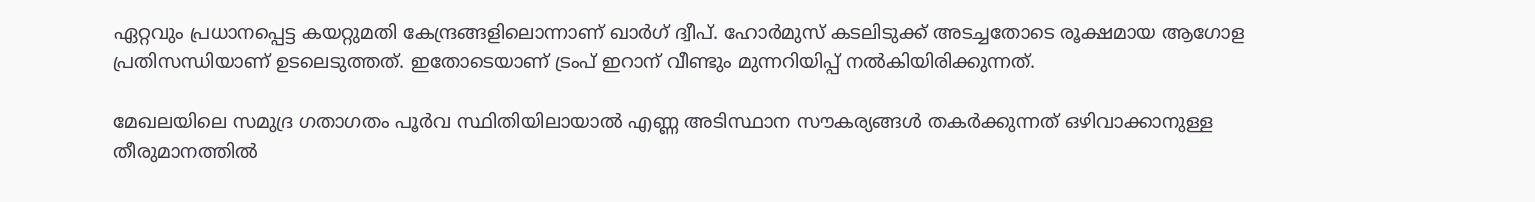ഏറ്റവും പ്രധാനപ്പെട്ട കയറ്റുമതി കേന്ദ്രങ്ങളിലൊന്നാണ് ഖാർഗ് ദ്വീപ്. ഹോർമുസ് കടലിടുക്ക് അടച്ചതോടെ രൂക്ഷമായ ആഗോള പ്രതിസന്ധിയാണ് ഉടലെടുത്തത്. ഇതോടെയാണ് ട്രംപ് ഇറാന് വീണ്ടും മുന്നറിയിപ്പ് നൽകിയിരിക്കുന്നത്.

മേഖലയിലെ സമുദ്ര ഗതാഗതം പൂർവ സ്ഥിതിയിലായാൽ എണ്ണ അടിസ്ഥാന സൗകര്യങ്ങൾ തകർക്കുന്നത് ഒഴിവാക്കാനുള്ള തീരുമാനത്തിൽ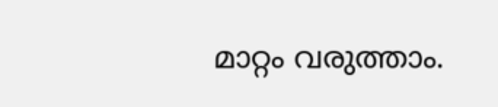മാറ്റം വരുത്താം.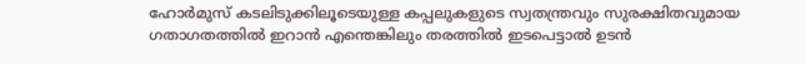ഹോർമുസ് കടലിടുക്കിലൂടെയുള്ള കപ്പലുകളുടെ സ്വതന്ത്രവും സുരക്ഷിതവുമായ ഗതാഗതത്തിൽ ഇറാൻ എന്തെങ്കിലും തരത്തിൽ ഇടപെട്ടാൽ ഉടൻ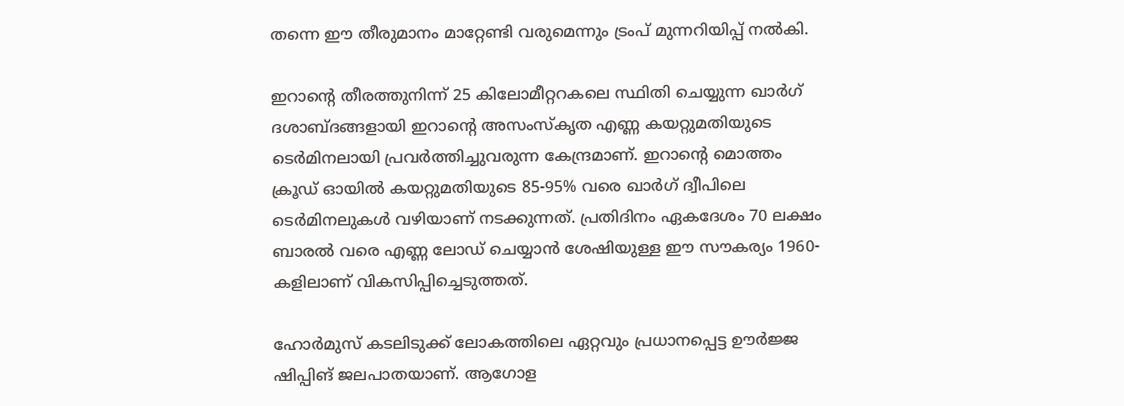തന്നെ ഈ തീരുമാനം മാറ്റേണ്ടി വരുമെന്നും ട്രംപ് മുന്നറിയിപ്പ് നൽകി.

ഇറാൻ്റെ തീരത്തുനിന്ന് 25 കിലോമീറ്ററകലെ സ്ഥിതി ചെയ്യുന്ന ഖാർഗ് ദശാബ്ദങ്ങളായി ഇറാൻ്റെ അസംസ്‌കൃത എണ്ണ കയറ്റുമതിയുടെ ടെർമിനലായി പ്രവർത്തിച്ചുവരുന്ന കേന്ദ്രമാണ്. ഇറാന്റെ മൊത്തം ക്രൂഡ് ഓയിൽ കയറ്റുമതിയുടെ 85-95% വരെ ഖാർഗ് ദ്വീപിലെ ടെർമിനലുകൾ വഴിയാണ് നടക്കുന്നത്. പ്രതിദിനം ഏകദേശം 70 ലക്ഷം ബാരൽ വരെ എണ്ണ ലോഡ് ചെയ്യാൻ ശേഷിയുള്ള ഈ സൗകര്യം 1960-കളിലാണ് വികസിപ്പിച്ചെടുത്തത്.

ഹോർമുസ് കടലിടുക്ക് ലോകത്തിലെ ഏറ്റവും പ്രധാനപ്പെട്ട ഊർജ്ജ ഷിപ്പിങ് ജലപാതയാണ്. ആഗോള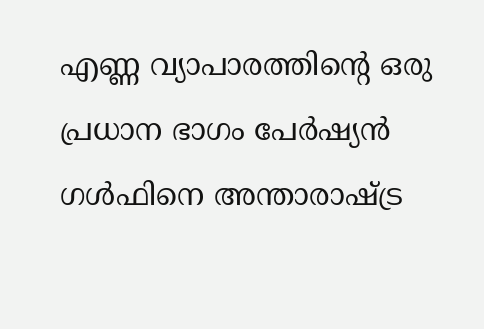എണ്ണ വ്യാപാരത്തിൻ്റെ ഒരു പ്രധാന ഭാഗം പേർഷ്യൻ ഗൾഫിനെ അന്താരാഷ്ട്ര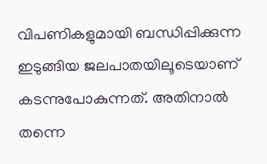വിപണികളുമായി ബന്ധിപ്പിക്കുന്ന ഇടുങ്ങിയ ജലപാതയിലൂടെയാണ് കടന്നുപോകുന്നത്. അതിനാൽ തന്നെ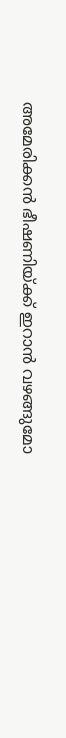അമേരിക്കൻ ഭീഷണിയ്‌ക്ക് ഇറാൻ വഴങ്ങുമോ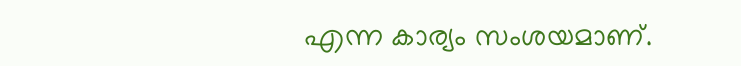എന്ന കാര്യം സംശയമാണ്.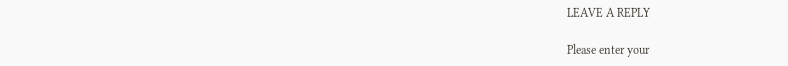LEAVE A REPLY

Please enter your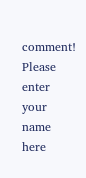comment!
Please enter your name here